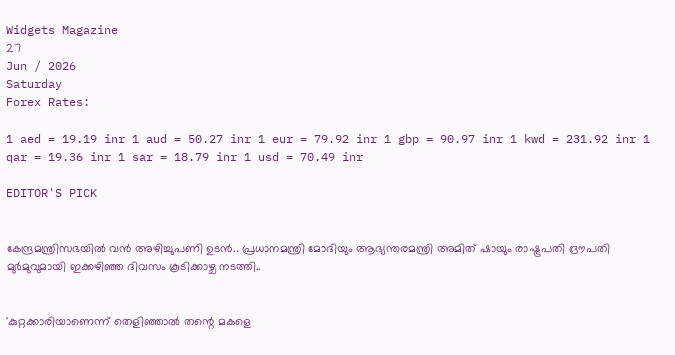Widgets Magazine
27
Jun / 2026
Saturday
Forex Rates:

1 aed = 19.19 inr 1 aud = 50.27 inr 1 eur = 79.92 inr 1 gbp = 90.97 inr 1 kwd = 231.92 inr 1 qar = 19.36 inr 1 sar = 18.79 inr 1 usd = 70.49 inr

EDITOR'S PICK


കേന്ദ്രമന്ത്രിസഭയിൽ വൻ അഴിച്ചുപണി ഉടൻ.. പ്രധാനമന്ത്രി മോദിയും ആഭ്യന്തരമന്ത്രി അമിത് ഷായും രാഷ്ട്രപതി ദ്രൗപതി മുർമുവുമായി ഇക്കഴിഞ്ഞ ദിവസം കൂടിക്കാഴ്ച നടത്തി..


'കുറ്റക്കാരിയാണെന്ന് തെളിഞ്ഞാൽ തന്റെ മകളെ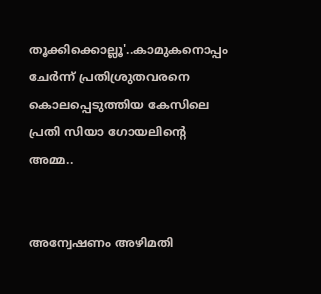തൂക്കിക്കൊല്ലൂ'..കാമുകനൊപ്പം ചേർന്ന് പ്രതിശ്രുതവരനെ കൊലപ്പെടുത്തിയ കേസിലെ പ്രതി സിയാ ഗോയലിന്റെ അമ്മ..


അന്വേഷണം അഴിമതി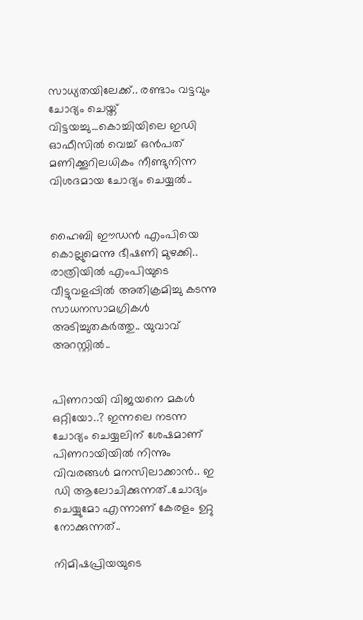സാധ്യതയിലേക്ക്.. രണ്ടാം വട്ടവും ചോദ്യം ചെയ്ത് വിട്ടയച്ചു...കൊച്ചിയിലെ ഇഡി ഓഫീസില്‍ വെച്ച് ഒന്‍പത് മണിക്കൂറിലധികം നീണ്ടുനിന്ന വിശദമായ ചോദ്യം ചെയ്യൽ..


ഹൈബി ഈഡന്‍ എംപിയെ കൊല്ലുമെന്നു ഭീഷണി മുഴക്കി.. രാത്രിയില്‍ എംപിയുടെ വീട്ടുവളപ്പില്‍ അതിക്രമിച്ചു കടന്നു സാധനസാമഗ്രികള്‍ അടിച്ചുതകര്‍ത്തു.. യുവാവ് അറസ്റ്റില്‍..


പിണറായി വിജയനെ മകൾ ഒറ്റിയോ..? ഇന്നലെ നടന്ന ചോദ്യം ചെയ്യലിന് ശേഷമാണ് പിണറായിയിൽ നിന്നും വിവരങ്ങൾ മനസിലാക്കാൻ.. ഇ ഡി ആലോചിക്കുന്നത്..ചോദ്യം ചെയ്യുമോ എന്നാണ് കേരളം ഉറ്റു നോക്കുന്നത്..

നിമിഷപ്രിയയുടെ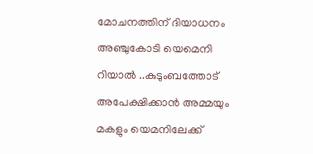മോചനത്തിന് ദിയാധനം അഞ്ചുകോടി യെമെനി റിയാൽ ..കുടുംബത്തോട് അപേക്ഷിക്കാൻ അമ്മയും മകളും യെമനിലേക്ക്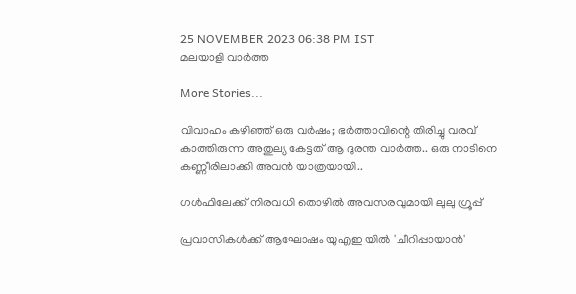25 NOVEMBER 2023 06:38 PM IST
മലയാളി വാര്‍ത്ത

More Stories...

വിവാഹം കഴിഞ്ഞ് ഒരു വർഷം; ഭർത്താവിന്റെ തിരിച്ചു വരവ് കാത്തിരുന്ന അതുല്യ കേട്ടത് ആ ദുരന്ത വാർത്ത.. ഒരു നാടിനെ കണ്ണീരിലാക്കി അവൻ യാത്രയായി..

ഗള്‍ഫിലേക്ക് നിരവധി തൊഴില്‍ അവസരവുമായി ലുലു ഗ്രൂപ്പ്

പ്രവാസികൾക്ക് ആഘോഷം യുഎഇ യിൽ 'ചീറിപ്പായാൻ'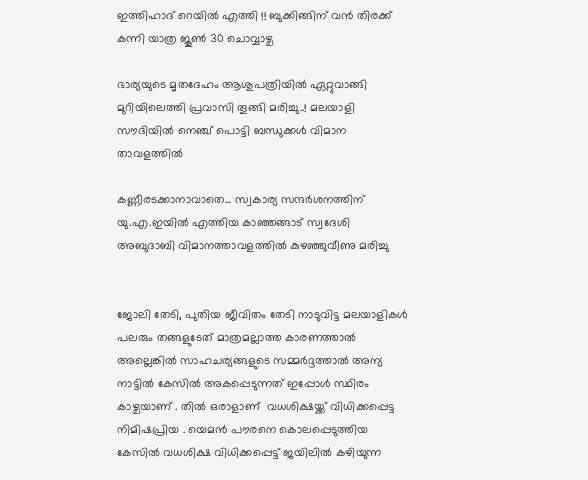ഇത്തിഹാദ് റെയിൽ എത്തി !! ബുക്കിങ്ങിന് വൻ തിരക്ക് കന്നി യാത്ര ജൂൺ 30 ചൊവ്വാഴ്ച

ഭാര്യയുടെ മൃതദേഹം ആശുപത്രിയിൽ ഏറ്റുവാങ്ങി മുറിയിലെത്തി പ്രവാസി തൂങ്ങി മരിച്ചു..! മലയാളി സൗദിയിൽ നെഞ്ച് പൊട്ടി ബന്ധുക്കൾ വിമാന താവളത്തിൽ

കണ്ണീരടക്കാനാവാതെ... സ്വകാര്യ സന്ദർശനത്തിന് യു.എ.ഇയിൽ എത്തിയ കാഞ്ഞങ്ങാട് സ്വദേശി അബുദാബി വിമാനത്താവളത്തിൽ കുഴഞ്ഞുവീണു മരിച്ചു


ജോലി തേടി, പുതിയ ജീവിതം തേടി നാടുവിട്ട മലയാളികൾ പലരും തങ്ങളുടേത് മാത്രമല്ലാത്ത കാരണത്താൽ അല്ലെങ്കിൽ സാഹചര്യങ്ങളുടെ സമ്മർദ്ദത്താൽ അന്യ നാട്ടിൽ കേസിൽ അകപ്പെടുന്നത് ഇപ്പോൾ സ്ഥിരം കാഴ്ചയാണ് . തിൽ ഒരാളാണ്  വധശിക്ഷയ്ക്ക് വിധിക്കപ്പെട്ട  നിമിഷപ്രിയ . യെമന്‍ പൗരനെ കൊലപ്പെടുത്തിയ കേസില്‍ വധശിക്ഷ വിധിക്കപ്പെട്ട് ജയിലില്‍ കഴിയുന്ന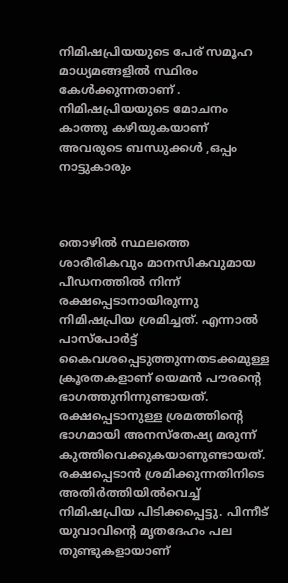നിമിഷപ്രിയയുടെ പേര് സമൂഹ മാധ്യമങ്ങളിൽ സ്ഥിരം കേൾക്കുന്നതാണ് . നിമിഷപ്രിയയുടെ മോചനം കാത്തു കഴിയുകയാണ് അവരുടെ ബന്ധുക്കൾ ,ഒപ്പം നാട്ടുകാരും



തൊഴില്‍ സ്ഥലത്തെ ശാരീരികവും മാനസികവുമായ പീഡനത്തില്‍ നിന്ന് രക്ഷപ്പെടാനായിരുന്നു നിമിഷപ്രിയ ശ്രമിച്ചത്. എന്നാല്‍ പാസ്‌പോര്‍ട്ട് കൈവശപ്പെടുത്തുന്നതടക്കമുള്ള ക്രൂരതകളാണ് യെമന്‍ പൗരന്റെ ഭാഗത്തുനിന്നുണ്ടായത്. രക്ഷപ്പെടാനുള്ള ശ്രമത്തിന്റെ ഭാഗമായി അനസ്‌തേഷ്യ മരുന്ന് കുത്തിവെക്കുകയാണുണ്ടായത്. രക്ഷപ്പെടാന്‍ ശ്രമിക്കുന്നതിനിടെ അതിര്‍ത്തിയില്‍വെച്ച് നിമിഷപ്രിയ പിടിക്കപ്പെട്ടു. പിന്നീട് യുവാവിന്റെ മൃതദേഹം പല തുണ്ടുകളായാണ്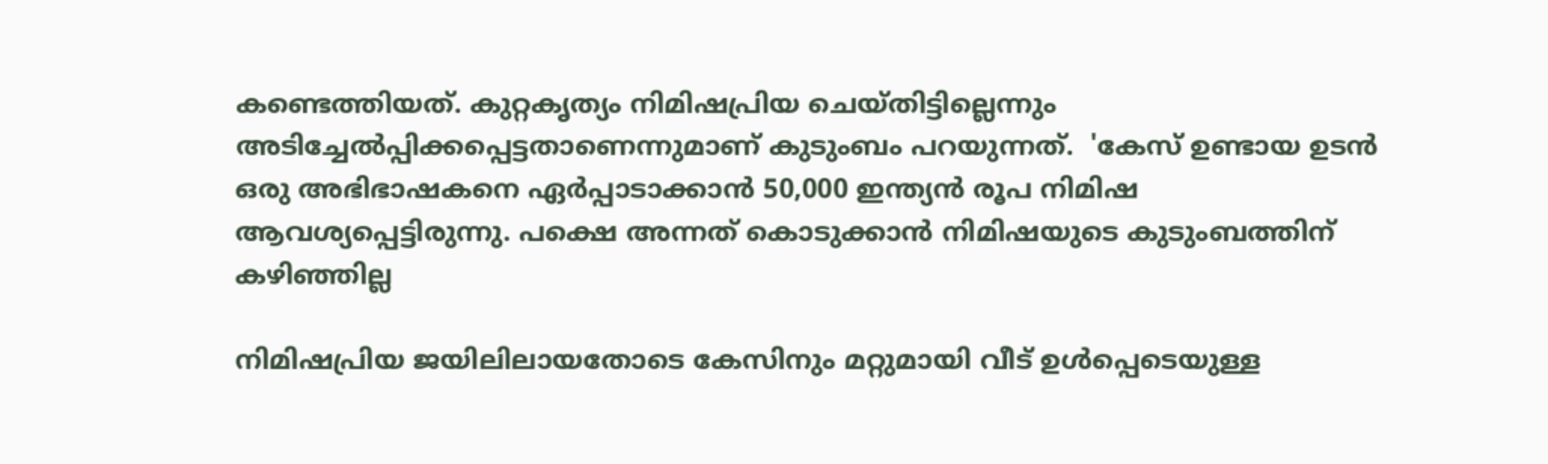കണ്ടെത്തിയത്. കുറ്റകൃത്യം നിമിഷപ്രിയ ചെയ്തിട്ടില്ലെന്നും അടിച്ചേല്‍പ്പിക്കപ്പെട്ടതാണെന്നുമാണ് കുടുംബം പറയുന്നത്.  'കേസ് ഉണ്ടായ ഉടന്‍ ഒരു അഭിഭാഷകനെ ഏര്‍പ്പാടാക്കാന്‍ 50,000 ഇന്ത്യന്‍ രൂപ നിമിഷ ആവശ്യപ്പെട്ടിരുന്നു. പക്ഷെ അന്നത് കൊടുക്കാന്‍ നിമിഷയുടെ കുടുംബത്തിന് കഴിഞ്ഞില്ല

നിമിഷപ്രിയ ജയിലിലായതോടെ കേസിനും മറ്റുമായി വീട് ഉള്‍പ്പെടെയുള്ള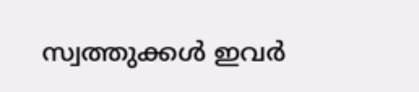സ്വത്തുക്കള്‍ ഇവര്‍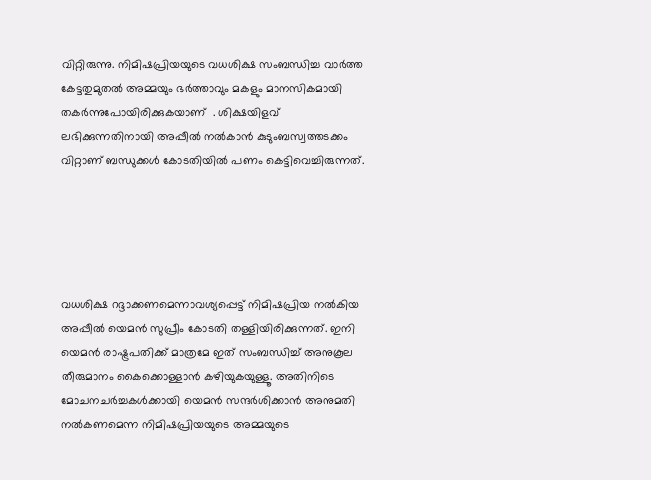വിറ്റിരുന്നു. നിമിഷപ്രിയയുടെ വധശിക്ഷ സംബന്ധിച്ച വാര്‍ത്ത കേട്ടതുമുതല്‍ അമ്മയും ഭര്‍ത്താവും മകളും മാനസികമായി തകര്‍ന്നുപോയിരിക്കുകയാണ്  . ശിക്ഷയിളവ് ലഭിക്കുന്നതിനായി അപ്പീല്‍ നല്‍കാന്‍ കുടുംബസ്വത്തടക്കം വിറ്റാണ് ബന്ധുക്കള്‍ കോടതിയില്‍ പണം കെട്ടിവെച്ചിരുന്നത്.





വധശിക്ഷ റദ്ദാക്കണമെന്നാവശ്യപ്പെട്ട് നിമിഷപ്രിയ നല്‍കിയ അപ്പീല്‍ യെമന്‍ സുപ്രീം കോടതി തള്ളിയിരിക്കുന്നത്. ഇനി യെമന്‍ രാഷ്ട്രപതിക്ക് മാത്രമേ ഇത് സംബന്ധിച്ച് അനുകൂല തീരുമാനം കൈക്കൊള്ളാന്‍ കഴിയുകയുള്ളൂ. അതിനിടെ മോചനചര്‍ച്ചകള്‍ക്കായി യെമന്‍ സന്ദര്‍ശിക്കാന്‍ അനുമതി നല്‍കണമെന്ന നിമിഷപ്രിയയുടെ അമ്മയുടെ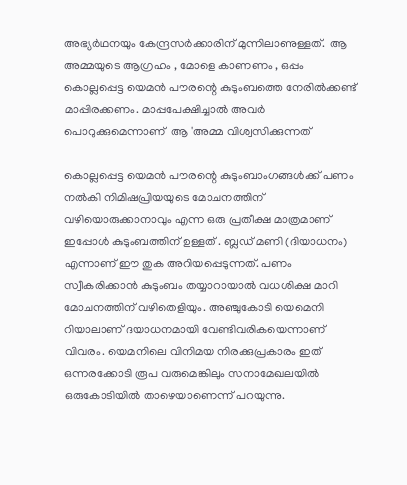അഭ്യര്‍ഥനയും കേന്ദ്രസര്‍ക്കാരിന് മുന്നിലാണുള്ളത്.  ആ അമ്മയുടെ ആഗ്രഹം , മോളെ കാണണം , ഒപ്പം  കൊല്ലപ്പെട്ട യെമന്‍ പൗരന്റെ കുടുംബത്തെ നേരില്‍ക്കണ്ട് മാപ്പിരക്കണം. മാപ്പപേക്ഷിച്ചാല്‍ അവര്‍ പൊറുക്കുമെന്നാണ്  ആ 'അമ്മ വിശ്വസിക്കുന്നത്

കൊല്ലപ്പെട്ട യെമന്‍ പൗരന്റെ കുടുംബാംഗങ്ങള്‍ക്ക് പണം നല്‍കി നിമിഷപ്രിയയുടെ മോചനത്തിന് വഴിയൊരുക്കാനാവും എന്ന ഒരു പ്രതീക്ഷ മാത്രമാണ് ഇപ്പോൾ കുടുംബത്തിന് ഉള്ളത് . ബ്ലഡ് മണി (ദിയാധനം) എന്നാണ് ഈ തുക അറിയപ്പെടുന്നത്. പണം സ്വീകരിക്കാന്‍ കുടുംബം തയ്യാറായാല്‍ വധശിക്ഷ മാറി മോചനത്തിന് വഴിതെളിയും. അഞ്ചുകോടി യെമെനി റിയാലാണ് ദയാധനമായി വേണ്ടിവരികയെന്നാണ് വിവരം. യെമനിലെ വിനിമയ നിരക്കുപ്രകാരം ഇത് ഒന്നരക്കോടി രൂപ വരുമെങ്കിലും സനാമേഖലയിൽ ഒരുകോടിയിൽ താഴെയാണെന്ന് പറയുന്നു.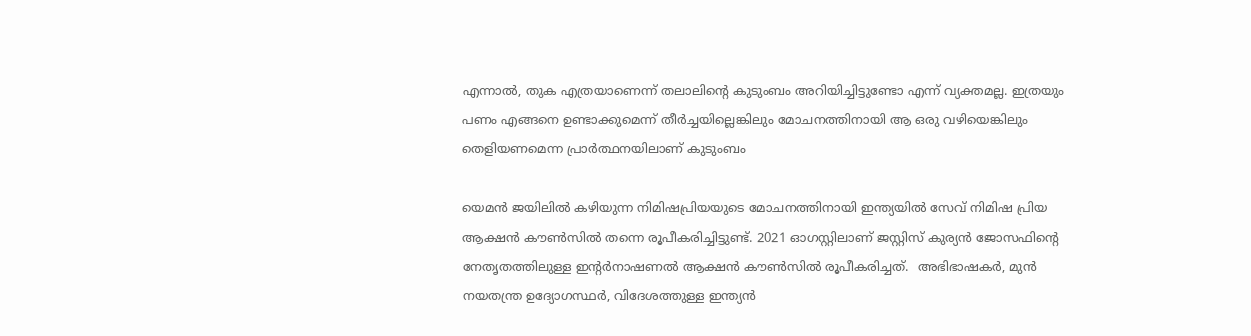എന്നാൽ, തുക എത്രയാണെന്ന് തലാലിന്റെ കുടുംബം അറിയിച്ചിട്ടുണ്ടോ എന്ന് വ്യക്തമല്ല. ഇത്രയും പണം എങ്ങനെ ഉണ്ടാക്കുമെന്ന് തീർച്ചയില്ലെങ്കിലും മോചനത്തിനായി ആ ഒരു വഴിയെങ്കിലും തെളിയണമെന്ന പ്രാർത്ഥനയിലാണ് കുടുംബം

യെമന്‍ ജയിലില്‍ കഴിയുന്ന നിമിഷപ്രിയയുടെ മോചനത്തിനായി ഇന്ത്യയില്‍ സേവ് നിമിഷ പ്രിയ ആക്ഷന്‍ കൗണ്‍സില്‍ തന്നെ രൂപീകരിച്ചിട്ടുണ്ട്. 2021 ഓഗസ്റ്റിലാണ് ജസ്റ്റിസ് കുര്യന്‍ ജോസഫിന്റെ നേതൃതത്തിലുള്ള ഇന്‍റര്‍നാഷണല്‍ ആക്ഷൻ കൗണ്‍സില്‍ രൂപീകരിച്ചത്.  അഭിഭാഷകര്‍, മുന്‍ നയതന്ത്ര ഉദ്യോഗസ്ഥര്‍, വിദേശത്തുള്ള ഇന്ത്യന്‍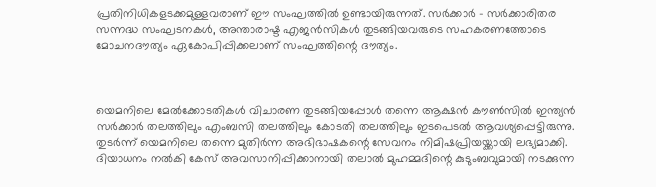പ്രതിനിധികളടക്കമുള്ളവരാണ് ഈ സംഘത്തില്‍ ഉണ്ടായിരുന്നത്. സര്‍ക്കാര്‍ - സര്‍ക്കാരിതര സന്നദ്ധ സംഘടനകള്‍, അന്താരാഷ്ട എജന്‍സികള്‍ തുടങ്ങിയവരുടെ സഹകരണത്തോടെ മോചനദൗത്യം ഏകോപിപ്പിക്കലാണ് സംഘത്തിന്റെ ദൗത്യം.



യെമനിലെ മേല്‍ക്കോടതികള്‍ വിചാരണ തുടങ്ങിയപ്പോള്‍ തന്നെ ആക്ഷൻ കൗണ്‍സില്‍ ഇന്ത്യന്‍ സര്‍ക്കാര്‍ തലത്തിലും എംബസി തലത്തിലും കോടതി തലത്തിലും ഇടപെടല്‍ ആവശ്യപ്പെട്ടിരുന്നു. തുടര്‍ന്ന് യെമനിലെ തന്നെ മുതിര്‍ന്ന അഭിഭാഷകന്റെ സേവനം നിമിഷപ്രിയയ്ക്കായി ലഭ്യമാക്കി. ദിയാധനം നല്‍കി കേസ് അവസാനിപ്പിക്കാനായി തലാല്‍ മുഹമ്മദിന്റെ കുടുംബവുമായി നടക്കുന്ന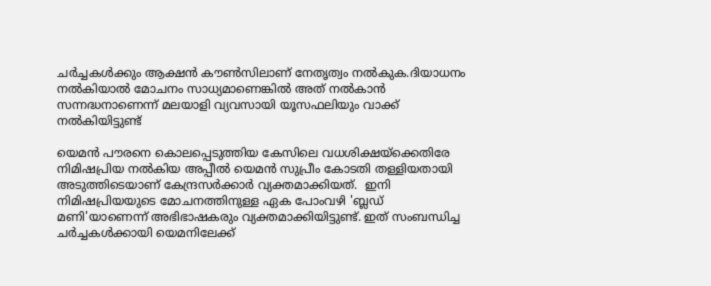ചര്‍ച്ചകള്‍ക്കും ആക്ഷന്‍ കൗണ്‍സിലാണ് നേതൃത്വം നല്‍കുക.ദിയാധനം നല്‍കിയാല്‍ മോചനം സാധ്യമാണെങ്കില്‍ അത് നല്‍കാന്‍ സന്നദ്ധനാണെന്ന് മലയാളി വ്യവസായി യൂസഫലിയും വാക്ക് നല്‍കിയിട്ടുണ്ട്

യെമന്‍ പൗരനെ കൊലപ്പെടുത്തിയ കേസിലെ വധശിക്ഷയ്‌ക്കെതിരേ നിമിഷപ്രിയ നല്‍കിയ അപ്പീല്‍ യെമന്‍ സുപ്രീം കോടതി തള്ളിയതായി അടുത്തിടെയാണ് കേന്ദ്രസര്‍ക്കാര്‍ വ്യക്തമാക്കിയത്.  ഇനി  നിമിഷപ്രിയയുടെ മോചനത്തിനുള്ള ഏക പോംവഴി 'ബ്ലഡ് മണി'യാണെന്ന് അഭിഭാഷകരും വ്യക്തമാക്കിയിട്ടുണ്ട്. ഇത് സംബന്ധിച്ച ചര്‍ച്ചകള്‍ക്കായി യെമനിലേക്ക്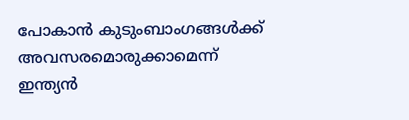പോകാന്‍ കുടുംബാംഗങ്ങള്‍ക്ക് അവസരമൊരുക്കാമെന്ന് ഇന്ത്യന്‍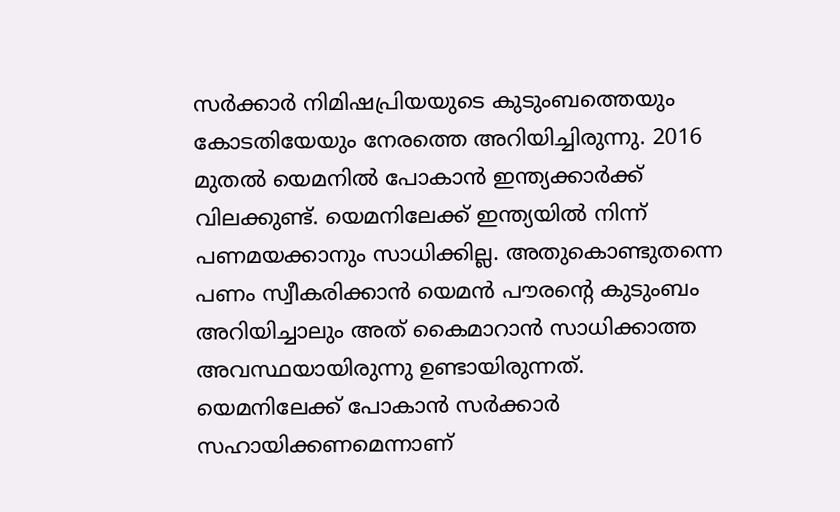സര്‍ക്കാര്‍ നിമിഷപ്രിയയുടെ കുടുംബത്തെയും കോടതിയേയും നേരത്തെ അറിയിച്ചിരുന്നു. 2016 മുതല്‍ യെമനില്‍ പോകാന്‍ ഇന്ത്യക്കാര്‍ക്ക് വിലക്കുണ്ട്. യെമനിലേക്ക് ഇന്ത്യയില്‍ നിന്ന് പണമയക്കാനും സാധിക്കില്ല. അതുകൊണ്ടുതന്നെ പണം സ്വീകരിക്കാന്‍ യെമന്‍ പൗരന്റെ കുടുംബം അറിയിച്ചാലും അത് കൈമാറാന്‍ സാധിക്കാത്ത അവസ്ഥയായിരുന്നു ഉണ്ടായിരുന്നത്. യെമനിലേക്ക് പോകാന്‍ സര്‍ക്കാര്‍ സഹായിക്കണമെന്നാണ്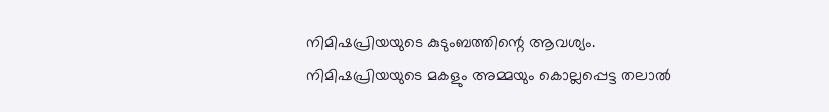നിമിഷപ്രിയയുടെ കുടുംബത്തിന്റെ ആവശ്യം. നിമിഷപ്രിയയുടെ മകളും അമ്മയും കൊല്ലപ്പെട്ട തലാല്‍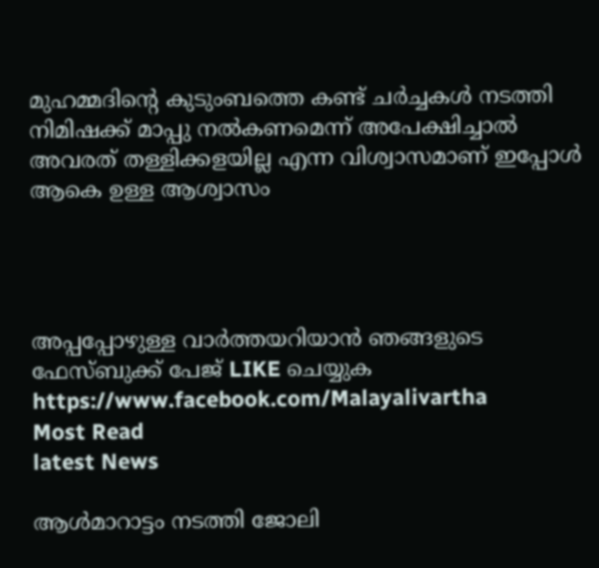മുഹമ്മദിന്റെ കുടുംബത്തെ കണ്ട് ചര്‍ച്ചകള്‍ നടത്തി നിമിഷക്ക് മാപ്പു നല്‍കണമെന്ന് അപേക്ഷിച്ചാൽ അവരത് തള്ളിക്കളയില്ല എന്ന വിശ്വാസമാണ് ഇപ്പോൾ ആകെ ഉള്ള ആശ്വാസം




അപ്പപ്പോഴുള്ള വാര്‍ത്തയറിയാന്‍ ഞങ്ങളുടെ ഫേസ്‌ബുക്ക്‌ പേജ് LIKE ചെയ്യുക
https://www.facebook.com/Malayalivartha
Most Read
latest News

ആള്‍മാറാട്ടം നടത്തി ജോലി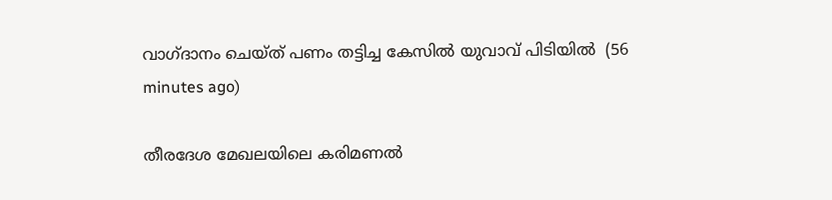വാഗ്ദാനം ചെയ്ത് പണം തട്ടിച്ച കേസില്‍ യുവാവ് പിടിയില്‍  (56 minutes ago)

തീരദേശ മേഖലയിലെ കരിമണല്‍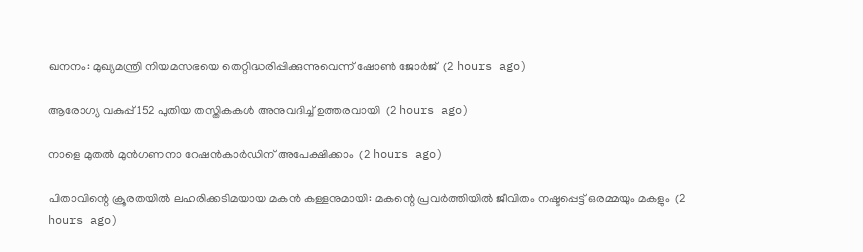ഖനനം: മുഖ്യമന്ത്രി നിയമസഭയെ തെറ്റിദ്ധരിപ്പിക്കുന്നുവെന്ന് ഷോണ്‍ ജോര്‍ജ്  (2 hours ago)

ആരോഗ്യ വകുപ്പ് 152 പുതിയ തസ്തികകള്‍ അനുവദിച്ച് ഉത്തരവായി  (2 hours ago)

നാളെ മുതല്‍ മുന്‍ഗണനാ റേഷന്‍കാര്‍ഡിന് അപേക്ഷിക്കാം  (2 hours ago)

പിതാവിന്റെ ക്രൂരതയില്‍ ലഹരിക്കടിമയായ മകന്‍ കള്ളനുമായി: മകന്റെ പ്രവര്‍ത്തിയില്‍ ജീവിതം നഷ്ടപ്പെട്ട് ഒരമ്മയും മകളും  (2 hours ago)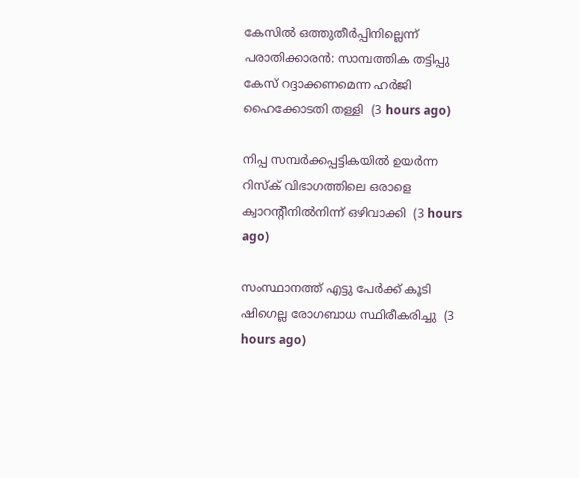കേസില്‍ ഒത്തുതീര്‍പ്പിനില്ലെന്ന് പരാതിക്കാരന്‍: സാമ്പത്തിക തട്ടിപ്പു കേസ് റദ്ദാക്കണമെന്ന ഹര്‍ജി ഹൈക്കോടതി തള്ളി  (3 hours ago)

നിപ്പ സമ്പര്‍ക്കപ്പട്ടികയില്‍ ഉയര്‍ന്ന റിസ്‌ക് വിഭാഗത്തിലെ ഒരാളെ ക്വാറന്റീനില്‍നിന്ന് ഒഴിവാക്കി  (3 hours ago)

സംസ്ഥാനത്ത് എട്ടു പേര്‍ക്ക് കൂടി ഷിഗെല്ല രോഗബാധ സ്ഥിരീകരിച്ചു  (3 hours ago)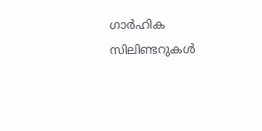ഗാര്‍ഹിക സിലിണ്ടറുകള്‍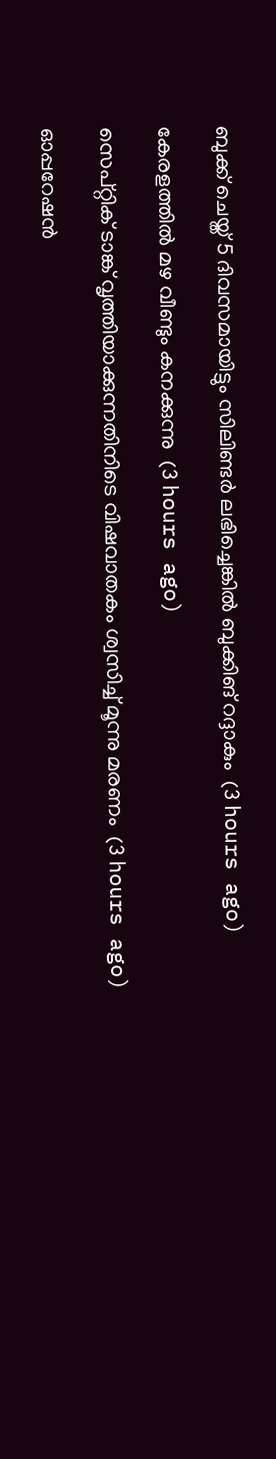ബുക്ക് ചെയ്ത് 5 ദിവസമായിട്ടും സിലിണ്ടര്‍ ലഭിച്ചെങ്കില്‍ ബുക്കിങ് റദ്ദാകും  (3 hours ago)

കേരളത്തില്‍ മഴ വീണ്ടും കനക്കുന്നു  (3 hours ago)

സെപ്റ്റിക് ടാങ്ക് വൃത്തിയാക്കുന്നതിനിടെ വിഷവാതകം ശ്വസിച്ച് മൂന്നു മരണം  (3 hours ago)

ഓപ്പറേഷന്‍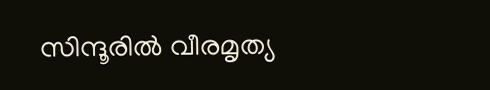സിന്ദൂരില്‍ വീരമൃത്യ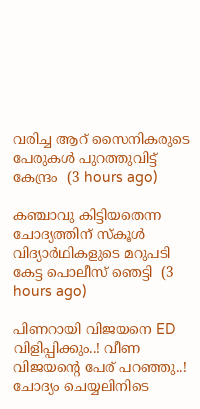വരിച്ച ആറ് സൈനികരുടെ പേരുകള്‍ പുറത്തുവിട്ട് കേന്ദ്രം  (3 hours ago)

കഞ്ചാവു കിട്ടിയതെന്ന ചോദ്യത്തിന് സ്‌കൂള്‍ വിദ്യാര്‍ഥികളുടെ മറുപടി കേട്ട പൊലീസ് ഞെട്ടി  (3 hours ago)

പിണറായി വിജയനെ ED വിളിപ്പിക്കും..! വീണ വിജയന്റെ പേര് പറഞ്ഞു..! ചോദ്യം ചെയ്യലിനിടെ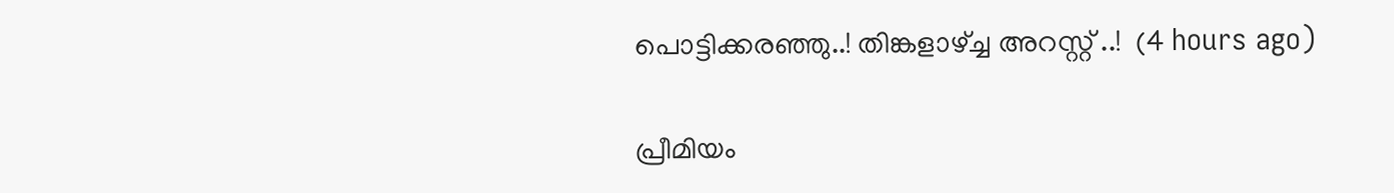പൊട്ടിക്കരഞ്ഞു..! തിങ്കളാഴ്ച്ച അറസ്റ്റ് ..!  (4 hours ago)

പ്രീമിയം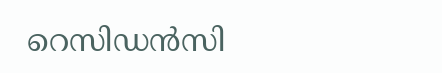റെസിഡൻസി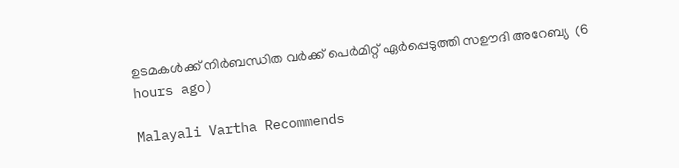ഉടമകൾക്ക് നിർബന്ധിത വർക്ക് പെർമിറ്റ് ഏർപ്പെടുത്തി സഊദി അറേബ്യ  (6 hours ago)

Malayali Vartha Recommends